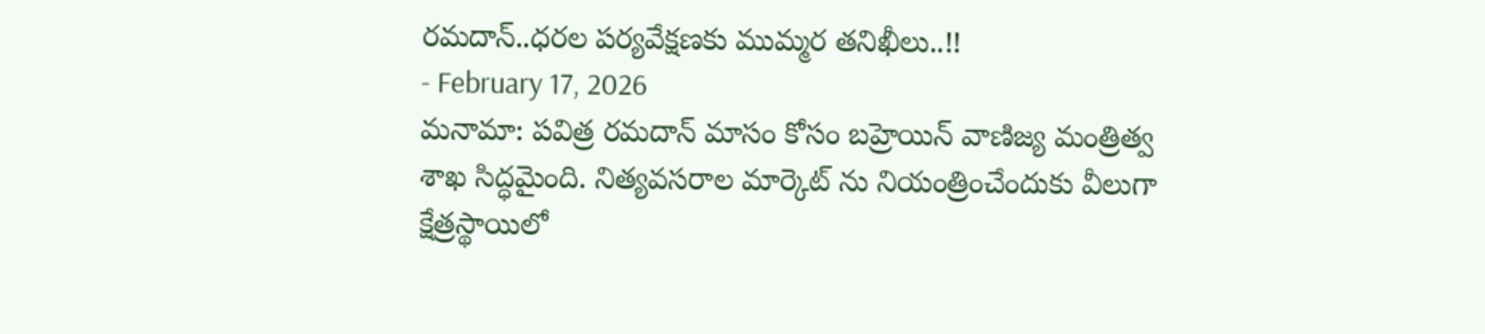రమదాన్..ధరల పర్యవేక్షణకు ముమ్మర తనిఖీలు..!!
- February 17, 2026
మనామా: పవిత్ర రమదాన్ మాసం కోసం బహ్రెయిన్ వాణిజ్య మంత్రిత్వ శాఖ సిద్ధమైంది. నిత్యవసరాల మార్కెట్ ను నియంత్రించేందుకు వీలుగా క్షేత్రస్థాయిలో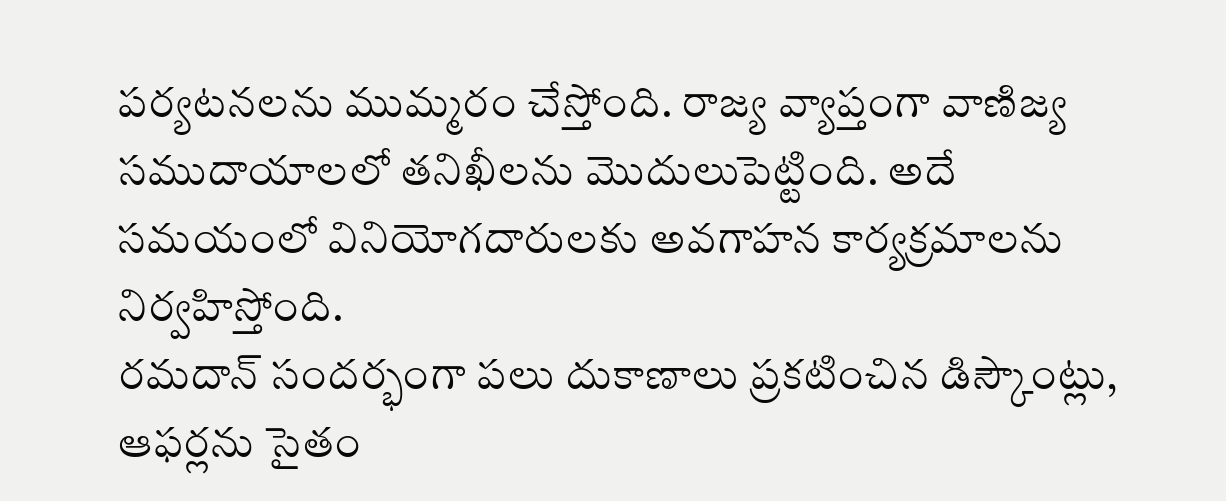పర్యటనలను ముమ్మరం చేస్తోంది. రాజ్య వ్యాప్తంగా వాణిజ్య సముదాయాలలో తనిఖీలను మొదులుపెట్టింది. అదే సమయంలో వినియోగదారులకు అవగాహన కార్యక్రమాలను నిర్వహిస్తోంది.
రమదాన్ సందర్భంగా పలు దుకాణాలు ప్రకటించిన డిస్కౌంట్లు, ఆఫర్లను సైతం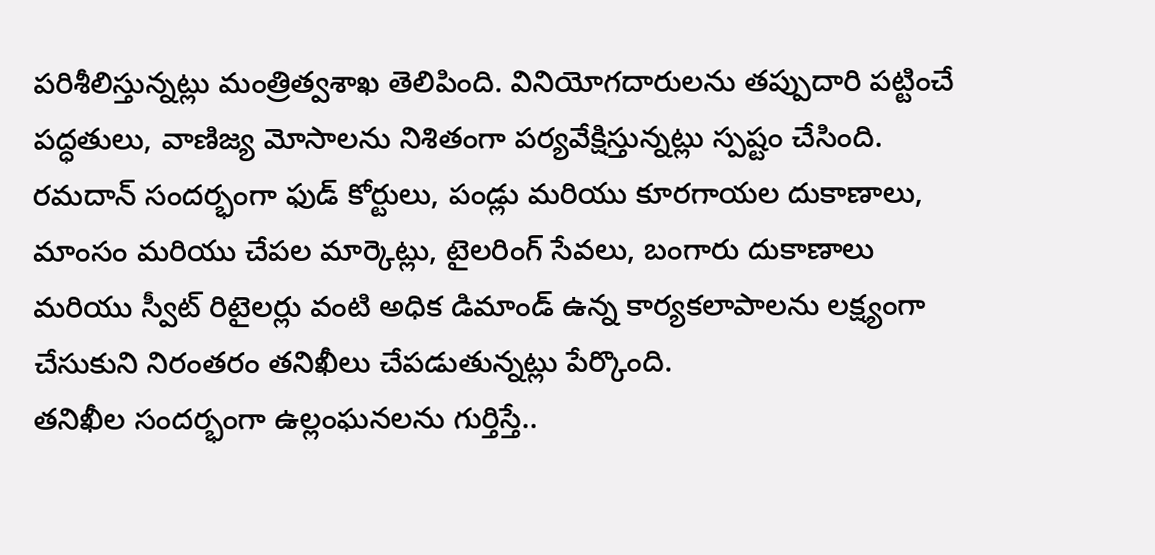పరిశీలిస్తున్నట్లు మంత్రిత్వశాఖ తెలిపింది. వినియోగదారులను తప్పుదారి పట్టించే పద్ధతులు, వాణిజ్య మోసాలను నిశితంగా పర్యవేక్షిస్తున్నట్లు స్పష్టం చేసింది.
రమదాన్ సందర్భంగా ఫుడ్ కోర్టులు, పండ్లు మరియు కూరగాయల దుకాణాలు, మాంసం మరియు చేపల మార్కెట్లు, టైలరింగ్ సేవలు, బంగారు దుకాణాలు మరియు స్వీట్ రిటైలర్లు వంటి అధిక డిమాండ్ ఉన్న కార్యకలాపాలను లక్ష్యంగా చేసుకుని నిరంతరం తనిఖీలు చేపడుతున్నట్లు పేర్కొంది.
తనిఖీల సందర్భంగా ఉల్లంఘనలను గుర్తిస్తే..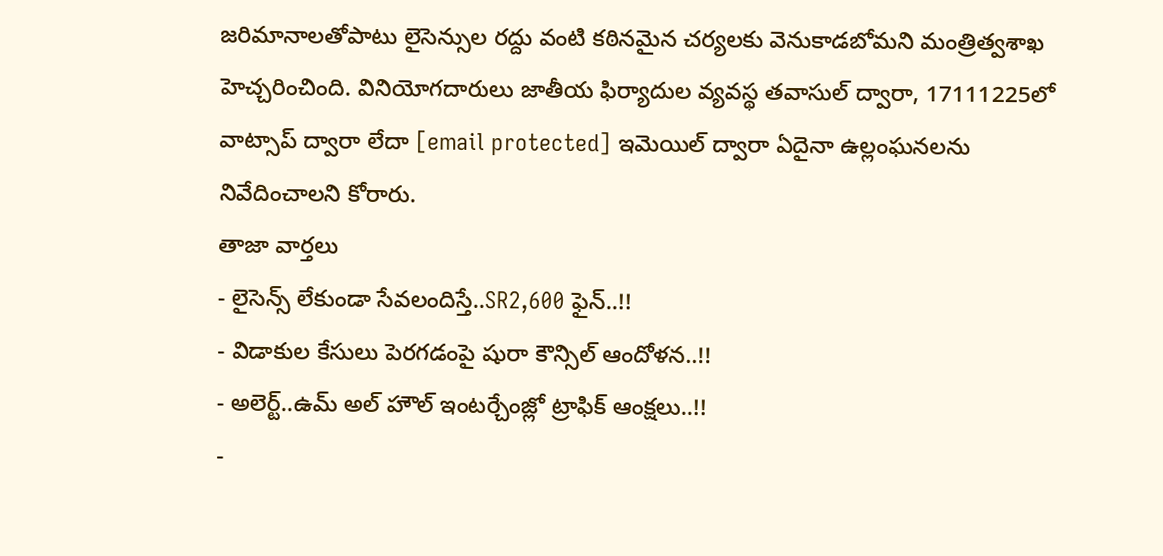జరిమానాలతోపాటు లైసెన్సుల రద్దు వంటి కఠినమైన చర్యలకు వెనుకాడబోమని మంత్రిత్వశాఖ హెచ్చరించింది. వినియోగదారులు జాతీయ ఫిర్యాదుల వ్యవస్థ తవాసుల్ ద్వారా, 17111225లో వాట్సాప్ ద్వారా లేదా [email protected] ఇమెయిల్ ద్వారా ఏదైనా ఉల్లంఘనలను నివేదించాలని కోరారు.
తాజా వార్తలు
- లైసెన్స్ లేకుండా సేవలందిస్తే..SR2,600 ఫైన్..!!
- విడాకుల కేసులు పెరగడంపై షురా కౌన్సిల్ ఆందోళన..!!
- అలెర్ట్..ఉమ్ అల్ హౌల్ ఇంటర్చేంజ్లో ట్రాఫిక్ ఆంక్షలు..!!
-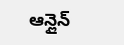ఆన్లైన్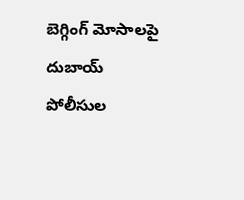బెగ్గింగ్ మోసాలపై దుబాయ్ పోలీసుల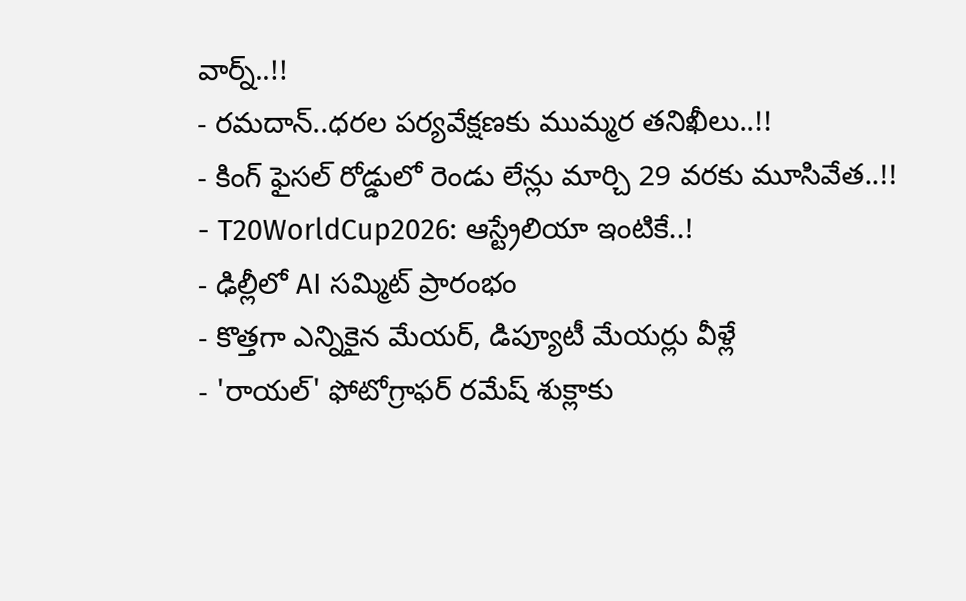వార్న్..!!
- రమదాన్..ధరల పర్యవేక్షణకు ముమ్మర తనిఖీలు..!!
- కింగ్ ఫైసల్ రోడ్డులో రెండు లేన్లు మార్చి 29 వరకు మూసివేత..!!
- T20WorldCup2026: ఆస్ట్రేలియా ఇంటికే..!
- ఢిల్లీలో AI సమ్మిట్ ప్రారంభం
- కొత్తగా ఎన్నికైన మేయర్, డిప్యూటీ మేయర్లు వీళ్లే
- 'రాయల్' ఫోటోగ్రాఫర్ రమేష్ శుక్లాకు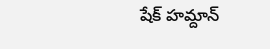షేక్ హమ్దాన్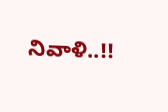నివాళి..!!